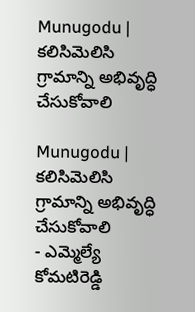Munugodu | కలిసిమెలిసి గ్రామాన్ని అభివృద్ధి చేసుకోవాలి

Munugodu | కలిసిమెలిసి గ్రామాన్ని అభివృద్ధి చేసుకోవాలి
- ఎమ్మెల్యే కోమటిరెడ్డి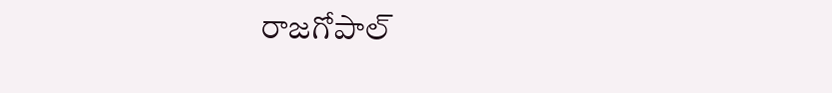రాజగోపాల్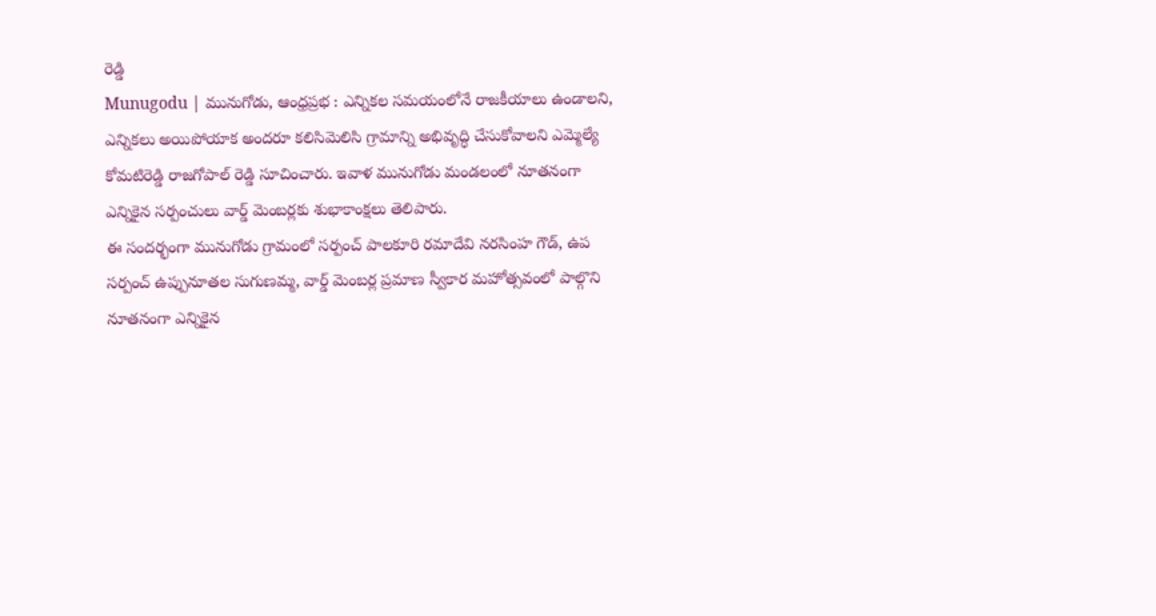రెడ్డి
Munugodu | మునుగోడు, ఆంధ్రప్రభ : ఎన్నికల సమయంలోనే రాజకీయాలు ఉండాలని, ఎన్నికలు అయిపోయాక అందరూ కలిసిమెలిసి గ్రామాన్ని అభివృద్ధి చేసుకోవాలని ఎమ్మెల్యే కోమటిరెడ్డి రాజగోపాల్ రెడ్డి సూచించారు. ఇవాళ మునుగోడు మండలంలో నూతనంగా ఎన్నికైన సర్పంచులు వార్డ్ మెంబర్లకు శుభాకాంక్షలు తెలిపారు.
ఈ సందర్భంగా మునుగోడు గ్రామంలో సర్పంచ్ పాలకూరి రమాదేవి నరసింహ గౌడ్, ఉప సర్పంచ్ ఉప్పునూతల సుగుణమ్మ, వార్డ్ మెంబర్ల ప్రమాణ స్వీకార మహోత్సవంలో పాల్గొని నూతనంగా ఎన్నికైన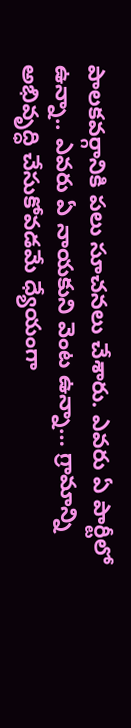పాలకవర్గానికి పలు సూచనలు చేశారు. ఎవరు ఏ పార్టీలో ఉన్నా.. ఎవరు ఏ నాయకుని వెంట ఉన్నా… గ్రామాన్ని అభివృద్ధి చేసుకోవడమే ధ్యేయంగా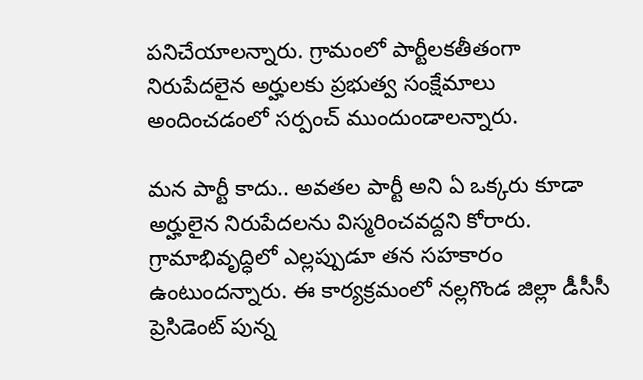పనిచేయాలన్నారు. గ్రామంలో పార్టీలకతీతంగా నిరుపేదలైన అర్హులకు ప్రభుత్వ సంక్షేమాలు అందించడంలో సర్పంచ్ ముందుండాలన్నారు.

మన పార్టీ కాదు.. అవతల పార్టీ అని ఏ ఒక్కరు కూడా అర్హులైన నిరుపేదలను విస్మరించవద్దని కోరారు. గ్రామాభివృద్ధిలో ఎల్లప్పుడూ తన సహకారం ఉంటుందన్నారు. ఈ కార్యక్రమంలో నల్లగొండ జిల్లా డీసీసీ ప్రెసిడెంట్ పున్న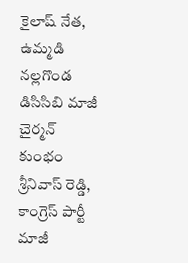కైలాష్ నేత, ఉమ్మడి నల్లగొండ డిసిసిబి మాజీ చైర్మన్ కుంభం శ్రీనివాస్ రెడ్డి, కాంగ్రెస్ పార్టీ మాజీ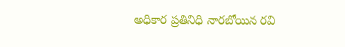అధికార ప్రతినిధి నారబోయిన రవి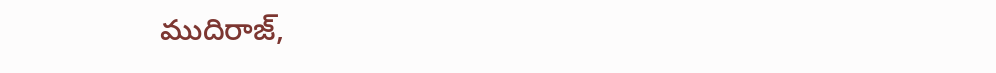ముదిరాజ్,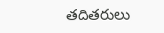తదితరులు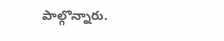పాల్గొన్నారు.